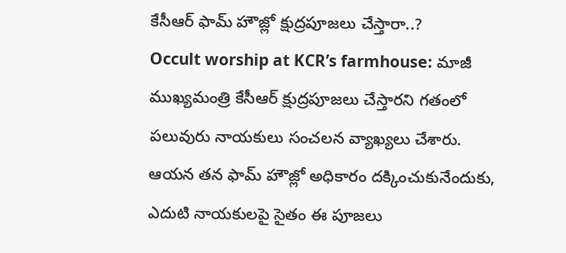కేసీఆర్ ఫామ్ హౌజ్లో క్షుద్రపూజలు చేస్తారా..?
Occult worship at KCR’s farmhouse: మాజీ ముఖ్యమంత్రి కేసీఆర్ క్షుద్రపూజలు చేస్తారని గతంలో పలువురు నాయకులు సంచలన వ్యాఖ్యలు చేశారు. ఆయన తన ఫామ్ హౌజ్లో అధికారం దక్కించుకునేందుకు, ఎదుటి నాయకులపై సైతం ఈ పూజలు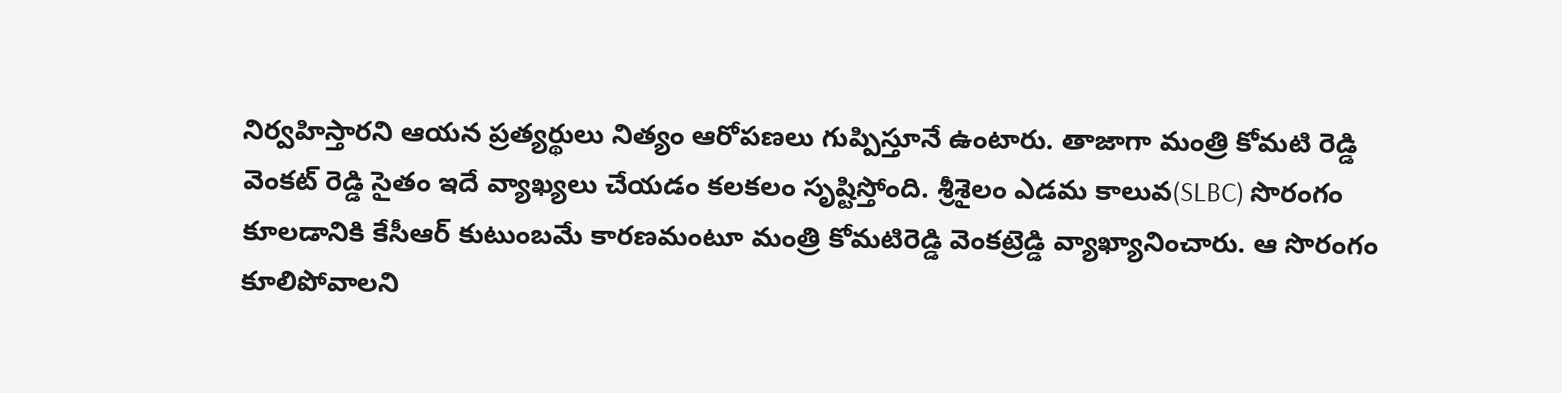నిర్వహిస్తారని ఆయన ప్రత్యర్థులు నిత్యం ఆరోపణలు గుప్పిస్తూనే ఉంటారు. తాజాగా మంత్రి కోమటి రెడ్డి వెంకట్ రెడ్డి సైతం ఇదే వ్యాఖ్యలు చేయడం కలకలం సృష్టిస్తోంది. శ్రీశైలం ఎడమ కాలువ(SLBC) సొరంగం కూలడానికి కేసీఆర్ కుటుంబమే కారణమంటూ మంత్రి కోమటిరెడ్డి వెంకట్రెడ్డి వ్యాఖ్యానించారు. ఆ సొరంగం కూలిపోవాలని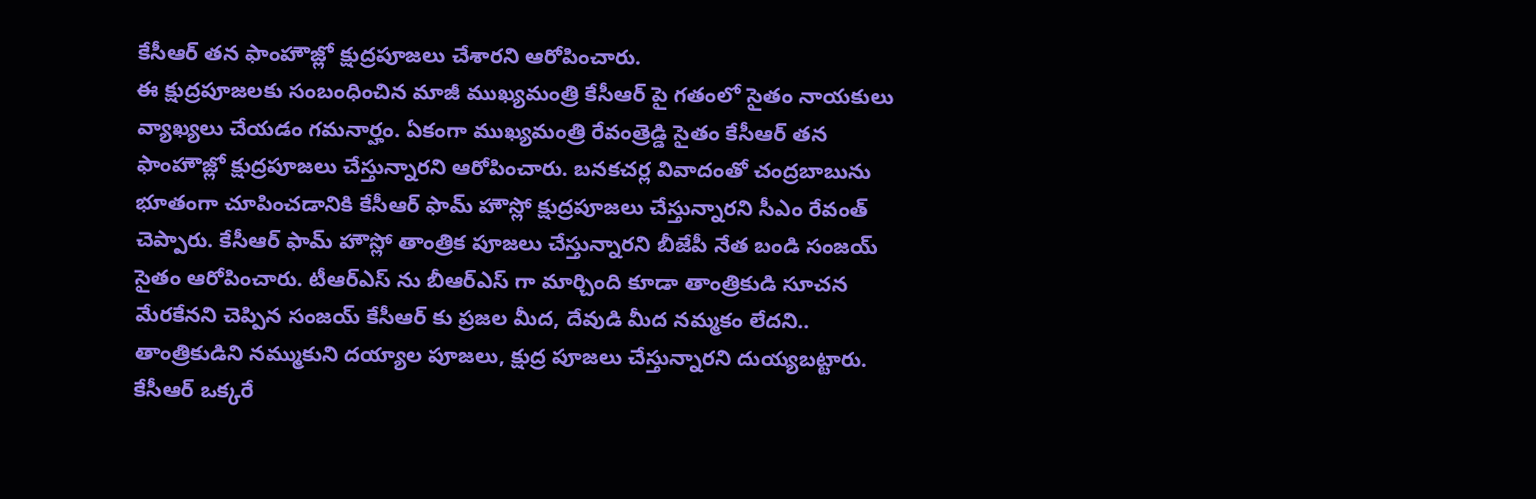కేసీఆర్ తన ఫాంహౌజ్లో క్షుద్రపూజలు చేశారని ఆరోపించారు.
ఈ క్షుద్రపూజలకు సంబంధించిన మాజీ ముఖ్యమంత్రి కేసీఆర్ పై గతంలో సైతం నాయకులు వ్యాఖ్యలు చేయడం గమనార్హం. ఏకంగా ముఖ్యమంత్రి రేవంత్రెడ్డి సైతం కేసీఆర్ తన ఫాంహౌజ్లో క్షుద్రపూజలు చేస్తున్నారని ఆరోపించారు. బనకచర్ల వివాదంతో చంద్రబాబును భూతంగా చూపించడానికి కేసీఆర్ ఫామ్ హౌస్లో క్షుద్రపూజలు చేస్తున్నారని సీఎం రేవంత్ చెప్పారు. కేసీఆర్ ఫామ్ హౌస్లో తాంత్రిక పూజలు చేస్తున్నారని బీజేపీ నేత బండి సంజయ్ సైతం ఆరోపించారు. టీఆర్ఎస్ ను బీఆర్ఎస్ గా మార్చింది కూడా తాంత్రికుడి సూచన మేరకేనని చెప్పిన సంజయ్ కేసీఆర్ కు ప్రజల మీద, దేవుడి మీద నమ్మకం లేదని.. తాంత్రికుడిని నమ్ముకుని దయ్యాల పూజలు, క్షుద్ర పూజలు చేస్తున్నారని దుయ్యబట్టారు. కేసీఆర్ ఒక్కరే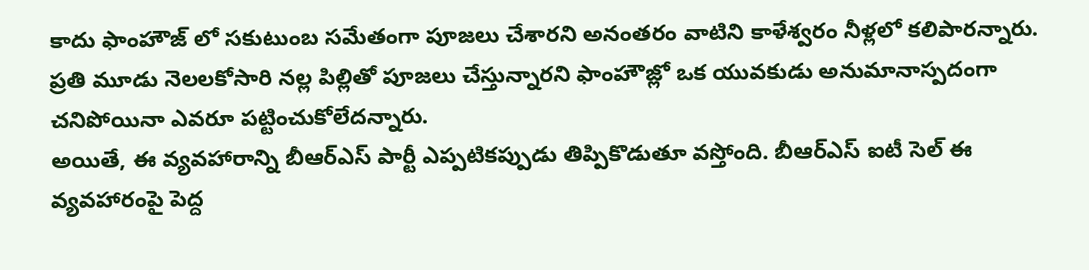కాదు ఫాంహౌజ్ లో సకుటుంబ సమేతంగా పూజలు చేశారని అనంతరం వాటిని కాళేశ్వరం నీళ్లలో కలిపారన్నారు. ప్రతి మూడు నెలలకోసారి నల్ల పిల్లితో పూజలు చేస్తున్నారని ఫాంహౌజ్లో ఒక యువకుడు అనుమానాస్పదంగా చనిపోయినా ఎవరూ పట్టించుకోలేదన్నారు.
అయితే, ఈ వ్యవహారాన్ని బీఆర్ఎస్ పార్టీ ఎప్పటికప్పుడు తిప్పికొడుతూ వస్తోంది. బీఆర్ఎస్ ఐటీ సెల్ ఈ వ్యవహారంపై పెద్ద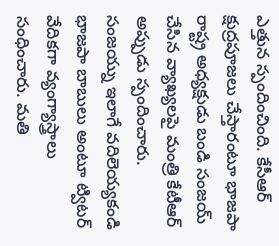ఎత్తున స్పందించింది. కేసీఆర్ క్షుద్రపూజలు చేస్తారంటూ భాజపా రాష్ట్ర అధ్యక్షుడు బండి సంజయ్ చేసిన వ్యాఖ్యలపై మంత్రి కేటీఆర్ అప్పుడు స్పందించారు. సంజయ్ను ఇలాగే వదిలెయ్యకండి భాజపా బాబులు అంటూ ట్విటర్ వేదికగా వ్యంగ్యాస్త్రాలు సంధించారు. మతి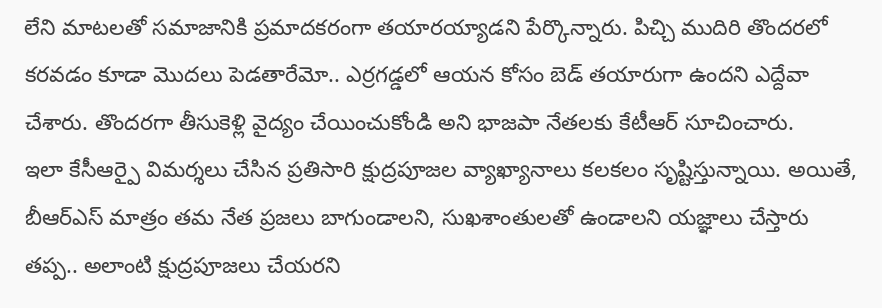లేని మాటలతో సమాజానికి ప్రమాదకరంగా తయారయ్యాడని పేర్కొన్నారు. పిచ్చి ముదిరి తొందరలో కరవడం కూడా మొదలు పెడతారేమో.. ఎర్రగడ్డలో ఆయన కోసం బెడ్ తయారుగా ఉందని ఎద్దేవా చేశారు. తొందరగా తీసుకెళ్లి వైద్యం చేయించుకోండి అని భాజపా నేతలకు కేటీఆర్ సూచించారు.
ఇలా కేసీఆర్పై విమర్శలు చేసిన ప్రతిసారి క్షుద్రపూజల వ్యాఖ్యానాలు కలకలం సృష్టిస్తున్నాయి. అయితే, బీఆర్ఎస్ మాత్రం తమ నేత ప్రజలు బాగుండాలని, సుఖశాంతులతో ఉండాలని యజ్ఞాలు చేస్తారు తప్ప.. అలాంటి క్షుద్రపూజలు చేయరని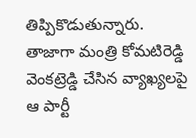తిప్పికొడుతున్నారు. తాజాగా మంత్రి కోమటిరెడ్డి వెంకట్రెడ్డి చేసిన వ్యాఖ్యలపై ఆ పార్టీ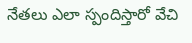నేతలు ఎలా స్పందిస్తారో వేచి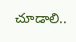చూడాలి..